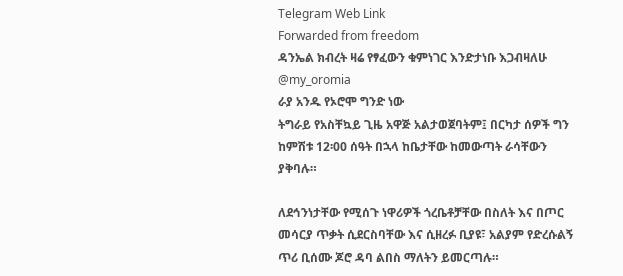Telegram Web Link
Forwarded from freedom
ዳንኤል ክብረት ዛሬ የፃፈውን ቁምነገር እንድታነቡ እጋብዛለሁ
@my_oromia
ራያ አንዱ የኦሮሞ ግንድ ነው
ትግራይ የአስቸኳይ ጊዜ አዋጅ አልታወጀባትም፤ በርካታ ሰዎች ግን ከምሽቱ 12፡00 ሰዓት በኋላ ከቤታቸው ከመውጣት ራሳቸውን ያቅባሉ።

ለደኅንነታቸው የሚሰጉ ነዋሪዎች ጎረቤቶቻቸው በስለት እና በጦር መሳርያ ጥቃት ሲደርስባቸው እና ሲዘረፉ ቢያዩ፣ አልያም የድረሱልኝ ጥሪ ቢሰሙ ጆሮ ዳባ ልበስ ማለትን ይመርጣሉ።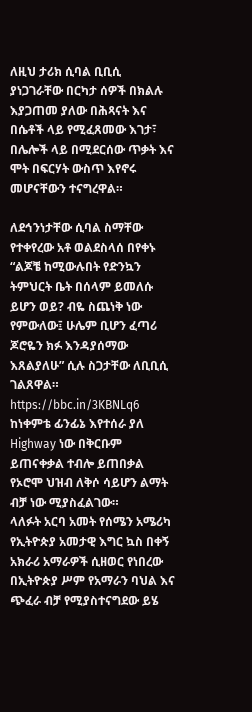ለዚህ ታሪክ ሲባል ቢቢሲ ያነጋገራቸው በርካታ ሰዎች በክልሉ እያጋጠመ ያለው በሕጻናት እና በሴቶች ላይ የሚፈጸመው እገታ፣ በሌሎች ላይ በሚደርሰው ጥቃት እና ሞት በፍርሃት ውስጥ እየኖሩ መሆናቸውን ተናግረዋል።

ለደኅንነታቸው ሲባል ስማቸው የተቀየረው አቶ ወልደስላሰ በየቀኑ “ልጆቼ ከሚውሉበት የድንኳን ትምህርት ቤት በሰላም ይመለሱ ይሆን ወይ? ብዬ ስጨነቅ ነው የምውለው፤ ሁሌም ቢሆን ፈጣሪ ጆሮዬን ክፉ እንዳያሰማው እጸልያለሁ” ሲሉ ስጋታቸው ለቢቢሲ ገልጸዋል።
https://bbc.in/3KBNLq6
ከነቀምቴ ፊንፊኔ እየተሰራ ያለ Highway ነው በቅርቡም ይጠናቀቃል ተብሎ ይጠበቃል
የኦሮሞ ህዝብ ለቅሶ ሳይሆን ልማት ብቻ ነው ሚያስፈልገው።
ላለፉት አርባ አመት የሰሜን አሜሪካ የኢትዮጵያ አመታዊ እግር ኳስ በቀኝ አክራሪ አማራዎች ሲዘወር የነበረው በኢትዮጵያ ሥም የአማራን ባህል እና ጭፈራ ብቻ የሚያስተናግደው ይሄ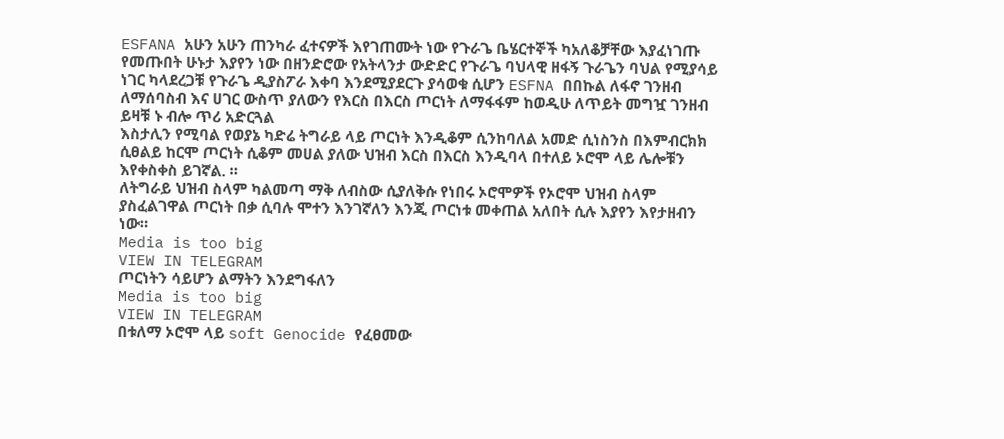ESFANA አሁን አሁን ጠንካራ ፈተናዎች እየገጠሙት ነው የጉራጌ ቤሄርተኞች ካአለቆቻቸው እያፈነገጡ የመጡበት ሁኑታ እያየን ነው በዘንድሮው የአትላንታ ውድድር የጉራጌ ባህላዊ ዘፋኝ ጉራጌን ባህል የሚያሳይ ነገር ካላደረጋቹ የጉራጌ ዲያስፖራ እቀባ እንደሚያደርጉ ያሳወቁ ሲሆን ESFNA በበኩል ለፋኖ ገንዘብ ለማሰባስብ እና ሀገር ውስጥ ያለውን የእርስ በእርስ ጦርነት ለማፋፋም ከወዲሁ ለጥይት መግዧ ገንዘብ ይዛቹ ኑ ብሎ ጥሪ አድርጓል
እስታሊን የሚባል የወያኔ ካድሬ ትግራይ ላይ ጦርነት እንዲቆም ሲንከባለል አመድ ሲነስንስ በእምብርክክ ሲፀልይ ከርሞ ጦርነት ሲቆም መሀል ያለው ህዝብ እርስ በእርስ እንዲባላ በተለይ ኦሮሞ ላይ ሌሎቹን እየቀስቀስ ይገኛል. ።
ለትግራይ ህዝብ ስላም ካልመጣ ማቅ ለብስው ሲያለቅሱ የነበሩ ኦሮሞዎች የኦሮሞ ህዝብ ስላም ያስፈልገዋል ጦርነት በቃ ሲባሉ ሞተን እንገኛለን እንጂ ጦርነቱ መቀጠል አለበት ሲሉ እያየን እየታዘብን ነው።
Media is too big
VIEW IN TELEGRAM
ጦርነትን ሳይሆን ልማትን እንደግፋለን
Media is too big
VIEW IN TELEGRAM
በቱለማ ኦሮሞ ላይ soft Genocide የፈፀመው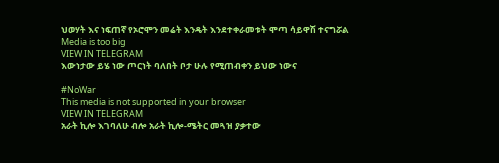ህወሃት እና ነፍጠኛ የኦሮሞን መሬት እንዴት እንደተቀራመቱት ሞጣ ሳይዋሽ ተናግሯል
Media is too big
VIEW IN TELEGRAM
እውነታው ይሄ ነው ጦርነት ባለበት ቦታ ሁሉ የሚጠብቀን ይህው ነውና

#NoWar
This media is not supported in your browser
VIEW IN TELEGRAM
አራት ኪሎ እገባለሁ ብሎ አራት ኪሎ-ሜትር መጓዝ ያቃተው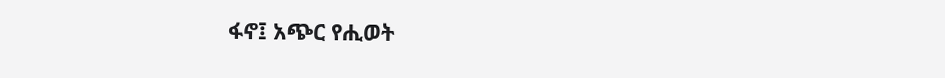ፋኖ፤ አጭር የሒወት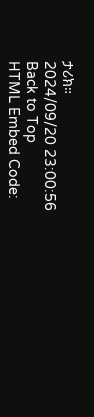ታሪክ።
2024/09/20 23:00:56
Back to Top
HTML Embed Code: